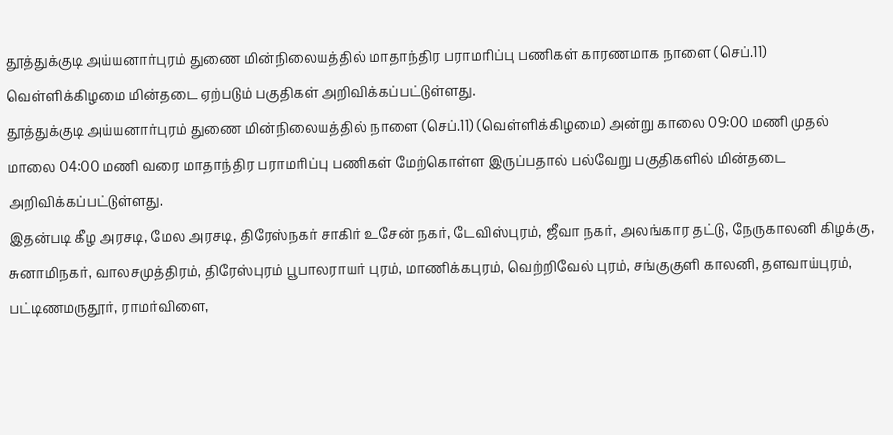தூத்துக்குடி அய்யனார்புரம் துணை மின்நிலையத்தில் மாதாந்திர பராமரிப்பு பணிகள் காரணமாக நாளை (செப்.11) வெள்ளிக்கிழமை மின்தடை ஏற்படும் பகுதிகள் அறிவிக்கப்பட்டுள்ளது.
தூத்துக்குடி அய்யனார்புரம் துணை மின்நிலையத்தில் நாளை (செப்.11) (வெள்ளிக்கிழமை) அன்று காலை 09:00 மணி முதல் மாலை 04:00 மணி வரை மாதாந்திர பராமரிப்பு பணிகள் மேற்கொள்ள இருப்பதால் பல்வேறு பகுதிகளில் மின்தடை அறிவிக்கப்பட்டுள்ளது.
இதன்படி கீழ அரசடி, மேல அரசடி, திரேஸ்நகர் சாகிர் உசேன் நகர், டேவிஸ்புரம், ஜீவா நகர், அலங்கார தட்டு, நேருகாலனி கிழக்கு, சுனாமிநகர், வாலசமுத்திரம், திரேஸ்புரம் பூபாலராயர் புரம், மாணிக்கபுரம், வெற்றிவேல் புரம், சங்குகுளி காலனி, தளவாய்புரம், பட்டிணமருதூர், ராமர்விளை,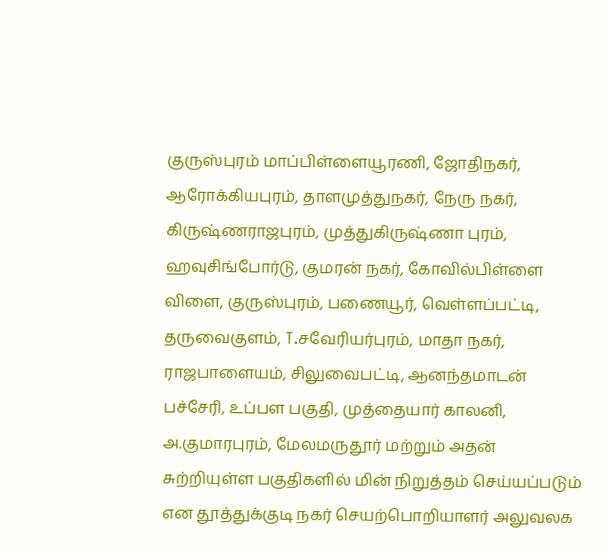குருஸ்புரம் மாப்பிள்ளையூரணி, ஜோதிநகர், ஆரோக்கியபுரம், தாளமுத்துநகர், நேரு நகர், கிருஷ்ணராஜபுரம், முத்துகிருஷ்ணா புரம்,
ஹவுசிங்போர்டு, குமரன் நகர், கோவில்பிள்ளை விளை, குருஸ்புரம், பணையூர், வெள்ளப்பட்டி, தருவைகுளம், T.சவேரியர்புரம், மாதா நகர், ராஜபாளையம், சிலுவைபட்டி, ஆனந்தமாடன் பச்சேரி, உப்பள பகுதி, முத்தையார் காலனி, அ.குமாரபுரம், மேலமருதூர் மற்றும் அதன் சுற்றியுள்ள பகுதிகளில் மின் நிறுத்தம் செய்யப்படும் என தூத்துக்குடி நகர் செயற்பொறியாளர் அலுவலக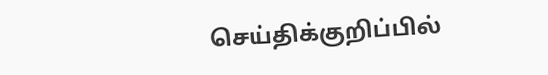செய்திக்குறிப்பில்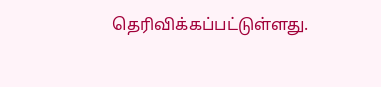தெரிவிக்கப்பட்டுள்ளது.